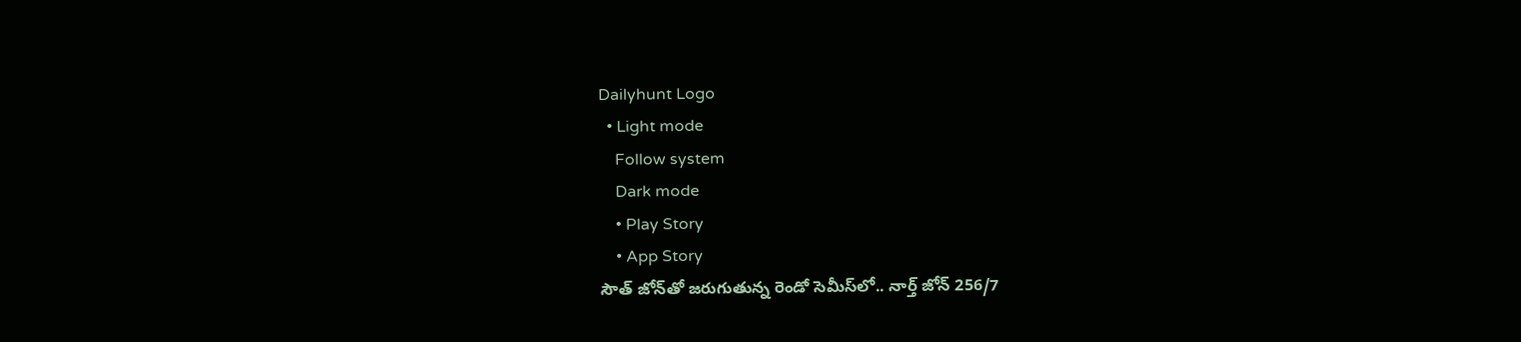Dailyhunt Logo
  • Light mode
    Follow system
    Dark mode
    • Play Story
    • App Story
సౌత్‌ జోన్‌తో జరుగుతున్న రెండో సెమీస్‌లో.. నార్త్‌ జోన్‌ 256/7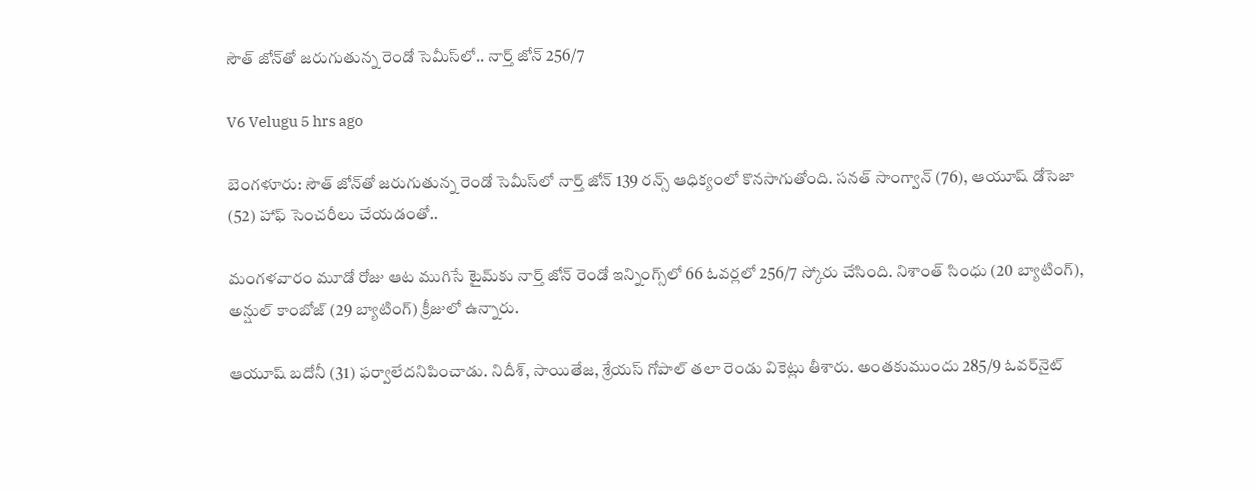సౌత్‌ జోన్‌తో జరుగుతున్న రెండో సెమీస్‌లో.. నార్త్‌ జోన్‌ 256/7

V6 Velugu 5 hrs ago

బెంగళూరు: సౌత్‌ జోన్‌తో జరుగుతున్న రెండో సెమీస్‌లో నార్త్‌ జోన్‌ 139 రన్స్‌ ఆధిక్యంలో కొనసాగుతోంది. సనత్‌ సాంగ్వాన్‌ (76), ఆయూష్‌ డోసెజా (52) హాఫ్‌ సెంచరీలు చేయడంతో..

మంగళవారం మూడో రోజు ఆట ముగిసే టైమ్‌కు నార్త్‌ జోన్‌ రెండో ఇన్నింగ్స్‌లో 66 ఓవర్లలో 256/7 స్కోరు చేసింది. నిశాంత్‌ సింధు (20 బ్యాటింగ్‌), అన్షుల్‌ కాంబోజ్‌ (29 బ్యాటింగ్‌) క్రీజులో ఉన్నారు.

ఆయూష్‌ బదోనీ (31) ఫర్వాలేదనిపించాడు. నిదీశ్‌, సాయితేజ, శ్రేయస్‌ గోపాల్‌ తలా రెండు వికెట్లు తీశారు. అంతకుముందు 285/9 ఓవర్‌నైట్‌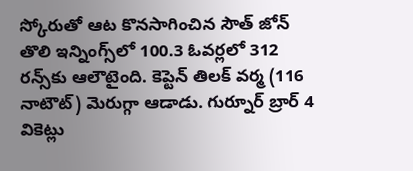స్కోరుతో ఆట కొనసాగించిన సౌత్‌ జోన్‌ తొలి ఇన్నింగ్స్‌లో 100.3 ఓవర్లలో 312 రన్స్‌కు ఆలౌటైంది. కెప్టెన్‌ తిలక్‌ వర్మ (116 నాటౌట్‌) మెరుగ్గా ఆడాడు. గుర్నూర్‌ బ్రార్‌ 4 వికెట్లు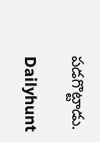పడగొట్టాడు.

Dailyhunt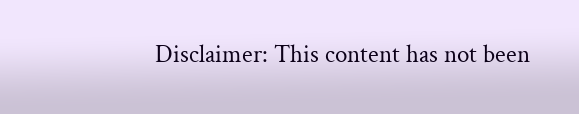Disclaimer: This content has not been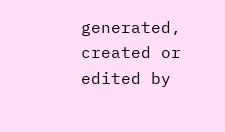generated, created or edited by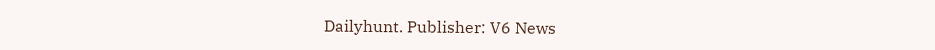Dailyhunt. Publisher: V6 News